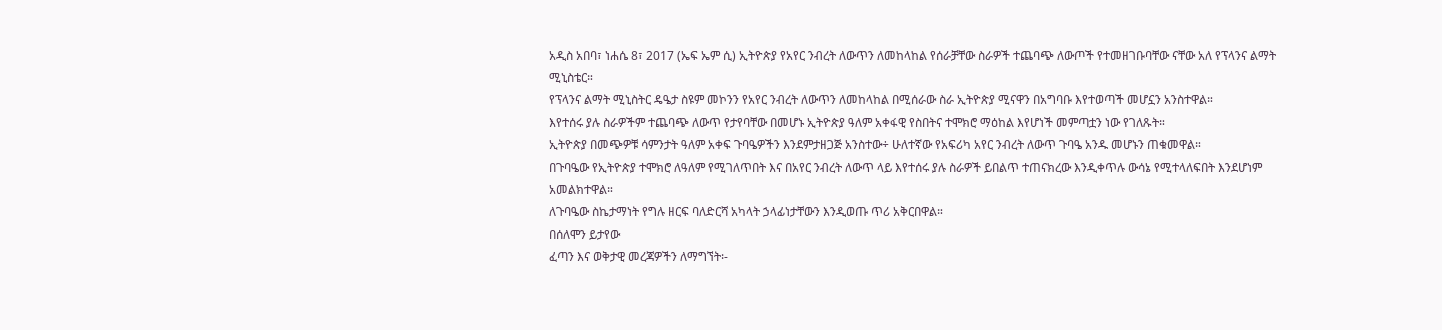አዲስ አበባ፣ ነሐሴ 8፣ 2017 (ኤፍ ኤም ሲ) ኢትዮጵያ የአየር ንብረት ለውጥን ለመከላከል የሰራቻቸው ስራዎች ተጨባጭ ለውጦች የተመዘገቡባቸው ናቸው አለ የፕላንና ልማት ሚኒስቴር።
የፕላንና ልማት ሚኒስትር ዴዔታ ስዩም መኮንን የአየር ንብረት ለውጥን ለመከላከል በሚሰራው ስራ ኢትዮጵያ ሚናዋን በአግባቡ እየተወጣች መሆኗን አንስተዋል።
እየተሰሩ ያሉ ስራዎችም ተጨባጭ ለውጥ የታየባቸው በመሆኑ ኢትዮጵያ ዓለም አቀፋዊ የስበትና ተሞክሮ ማዕከል እየሆነች መምጣቷን ነው የገለጹት።
ኢትዮጵያ በመጭዎቹ ሳምንታት ዓለም አቀፍ ጉባዔዎችን እንደምታዘጋጅ አንስተው÷ ሁለተኛው የአፍሪካ አየር ንብረት ለውጥ ጉባዔ አንዱ መሆኑን ጠቁመዋል።
በጉባዔው የኢትዮጵያ ተሞክሮ ለዓለም የሚገለጥበት እና በአየር ንብረት ለውጥ ላይ እየተሰሩ ያሉ ስራዎች ይበልጥ ተጠናክረው እንዲቀጥሉ ውሳኔ የሚተላለፍበት እንደሆነም አመልክተዋል።
ለጉባዔው ስኬታማነት የግሉ ዘርፍ ባለድርሻ አካላት ኃላፊነታቸውን እንዲወጡ ጥሪ አቅርበዋል።
በሰለሞን ይታየው
ፈጣን እና ወቅታዊ መረጃዎችን ለማግኘት፡-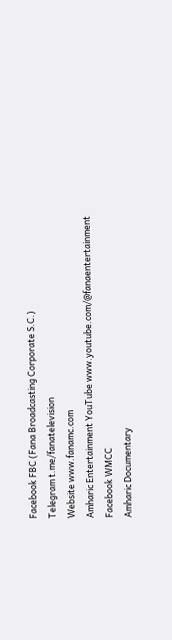Facebook FBC (Fana Broadcasting Corporate S.C.)
Telegram t.me/fanatelevision
Website www.fanamc.com
Amharic Entertainment YouTube www.youtube.com/@fanaentertainment
Facebook WMCC
Amharic Documentary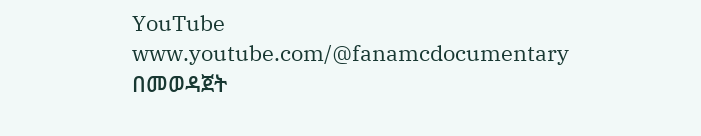YouTube www.youtube.com/@fanamcdocumentary በመወዳጀት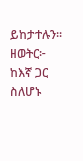ይከታተሉን፡፡
ዘወትር፦ ከእኛ ጋር ስለሆኑ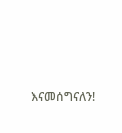እናመሰግናለን!